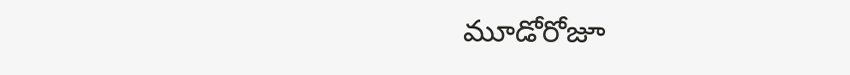మూడోరోజూ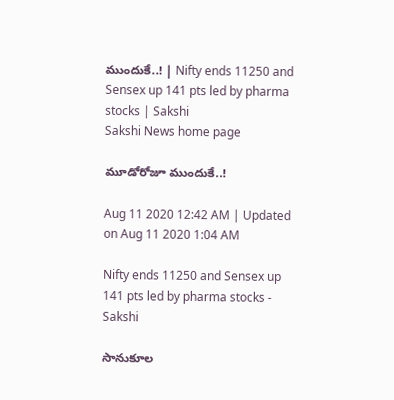ముందుకే..! | Nifty ends 11250 and Sensex up 141 pts led by pharma stocks | Sakshi
Sakshi News home page

మూడోరోజూ ముందుకే..!

Aug 11 2020 12:42 AM | Updated on Aug 11 2020 1:04 AM

Nifty ends 11250 and Sensex up 141 pts led by pharma stocks - Sakshi

సానుకూల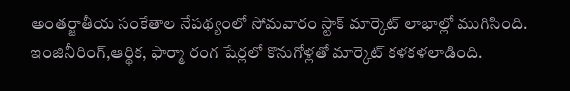అంతర్జాతీయ సంకేతాల నేపథ్యంలో సోమవారం స్టాక్‌ మార్కెట్‌ లాభాల్లో ముగిసింది. ఇంజినీరింగ్,ఆర్థిక, ఫార్మా రంగ షేర్లలో కొనుగోళ్లతో మార్కెట్‌ కళకళలాడింది.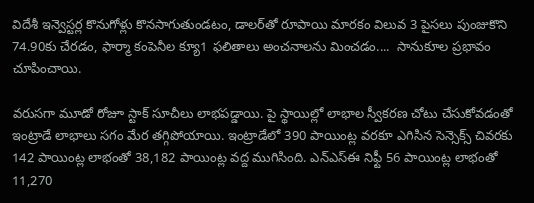విదేశీ ఇన్వెస్టర్ల కొనుగోళ్లు కొనసాగుతుండటం, డాలర్‌తో రూపాయి మారకం విలువ 3 పైసలు పుంజుకొని 74.90కు చేరడం, ఫార్మా కంపెనీల క్యూ1 ఫలితాలు అంచనాలను మించడం....  సానుకూల ప్రభావం చూపించాయి.

వరుసగా మూడో రోజూ స్టాక్‌ సూచీలు లాభపడ్డాయి. పై స్థాయిల్లో లాభాల స్వీకరణ చోటు చేసుకోవడంతో ఇంట్రాడే లాభాలు సగం మేర తగ్గిపోయాయి. ఇంట్రాడేలో 390 పాయింట్ల వరకూ ఎగిసిన సెన్సెక్స్‌ చివరకు 142 పాయింట్ల లాభంతో 38,182 పాయింట్ల వద్ద ముగిసింది. ఎన్‌ఎస్‌ఈ నిఫ్టీ 56 పాయింట్ల లాభంతో 11,270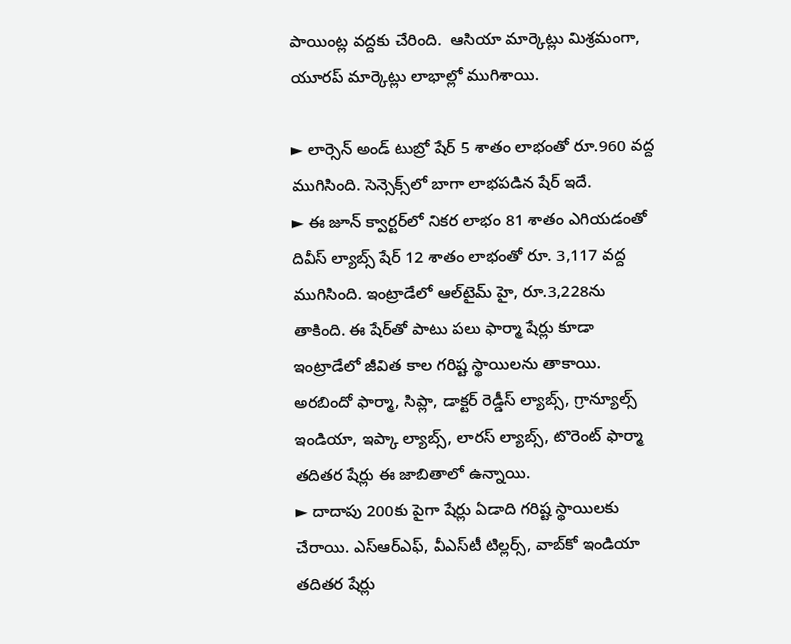పాయింట్ల వద్దకు చేరింది.  ఆసియా మార్కెట్లు మిశ్రమంగా, యూరప్‌ మార్కెట్లు లాభాల్లో ముగిశాయి.

► లార్సెన్‌ అండ్‌ టుబ్రో షేర్‌ 5 శాతం లాభంతో రూ.960 వద్ద ముగిసింది. సెన్సెక్స్‌లో బాగా లాభపడిన షేర్‌ ఇదే.
► ఈ జూన్‌ క్వార్టర్‌లో నికర లాభం 81 శాతం ఎగియడంతో దివీస్‌ ల్యాబ్స్‌ షేర్‌ 12 శాతం లాభంతో రూ. 3,117 వద్ద ముగిసింది. ఇంట్రాడేలో ఆల్‌టైమ్‌ హై, రూ.3,228ను తాకింది. ఈ షేర్‌తో పాటు పలు ఫార్మా షేర్లు కూడా ఇంట్రాడేలో జీవిత కాల గరిష్ట స్థాయిలను తాకాయి. అరబిందో ఫార్మా, సిప్లా, డాక్టర్‌ రెడ్డీస్‌ ల్యాబ్స్, గ్రాన్యూల్స్‌ ఇండియా, ఇప్కా ల్యాబ్స్, లారస్‌ ల్యాబ్స్, టొరెంట్‌ ఫార్మా తదితర షేర్లు ఈ జాబితాలో ఉన్నాయి.
► దాదాపు 200కు పైగా షేర్లు ఏడాది గరిష్ట స్థాయిలకు చేరాయి. ఎస్‌ఆర్‌ఎఫ్, వీఎస్‌టీ టిల్లర్స్, వాబ్‌కో ఇండియా తదితర షేర్లు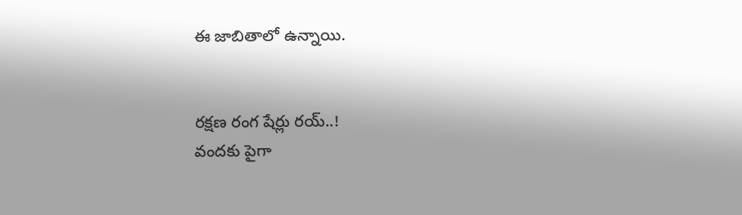ఈ జాబితాలో ఉన్నాయి.


రక్షణ రంగ షేర్లు రయ్‌..!
వందకు పైగా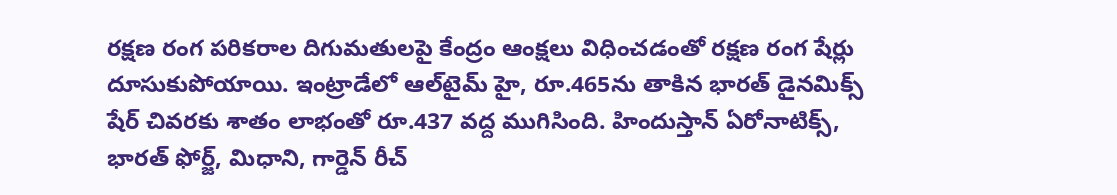రక్షణ రంగ పరికరాల దిగుమతులపై కేంద్రం ఆంక్షలు విధించడంతో రక్షణ రంగ షేర్లు దూసుకుపోయాయి. ఇంట్రాడేలో ఆల్‌టైమ్‌ హై, రూ.465ను తాకిన భారత్‌ డైనమిక్స్‌ షేర్‌ చివరకు శాతం లాభంతో రూ.437 వద్ద ముగిసింది. హిందుస్తాన్‌ ఏరోనాటిక్స్, భారత్‌ ఫోర్జ్, మిధాని, గార్డెన్‌ రీచ్‌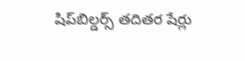షిప్‌బిల్డర్స్‌ తదితర షేర్లు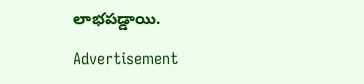లాభపడ్డాయి.

Advertisement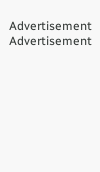Advertisement
Advertisement